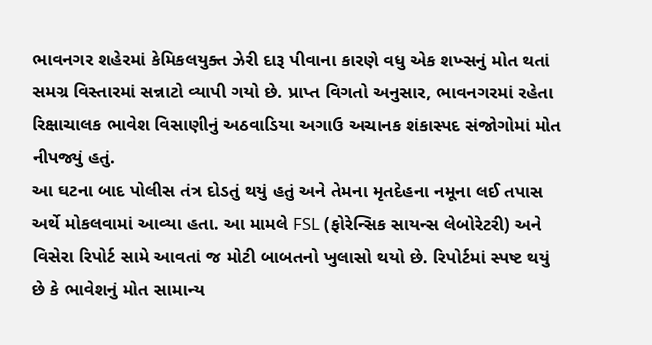ભાવનગર શહેરમાં કેમિકલયુક્ત ઝેરી દારૂ પીવાના કારણે વધુ એક શખ્સનું મોત થતાં સમગ્ર વિસ્તારમાં સન્નાટો વ્યાપી ગયો છે. પ્રાપ્ત વિગતો અનુસાર, ભાવનગરમાં રહેતા રિક્ષાચાલક ભાવેશ વિસાણીનું અઠવાડિયા અગાઉ અચાનક શંકાસ્પદ સંજોગોમાં મોત નીપજ્યું હતું.
આ ઘટના બાદ પોલીસ તંત્ર દોડતું થયું હતું અને તેમના મૃતદેહના નમૂના લઈ તપાસ અર્થે મોકલવામાં આવ્યા હતા. આ મામલે FSL (ફોરેન્સિક સાયન્સ લેબોરેટરી) અને વિસેરા રિપોર્ટ સામે આવતાં જ મોટી બાબતનો ખુલાસો થયો છે. રિપોર્ટમાં સ્પષ્ટ થયું છે કે ભાવેશનું મોત સામાન્ય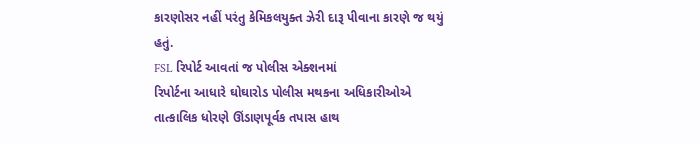કારણોસર નહીં પરંતુ કેમિકલયુક્ત ઝેરી દારૂ પીવાના કારણે જ થયું હતું.
FSL રિપોર્ટ આવતાં જ પોલીસ એક્શનમાં
રિપોર્ટના આધારે ઘોઘારોડ પોલીસ મથકના અધિકારીઓએ તાત્કાલિક ધોરણે ઊંડાણપૂર્વક તપાસ હાથ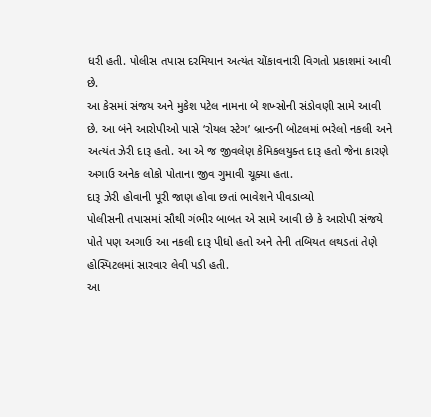ધરી હતી. પોલીસ તપાસ દરમિયાન અત્યંત ચોંકાવનારી વિગતો પ્રકાશમાં આવી છે.
આ કેસમાં સંજય અને મુકેશ પટેલ નામના બે શખ્સોની સંડોવણી સામે આવી છે. આ બંને આરોપીઓ પાસે ‘રોયલ સ્ટેગ’ બ્રાન્ડની બોટલમાં ભરેલો નકલી અને અત્યંત ઝેરી દારૂ હતો. આ એ જ જીવલેણ કેમિકલયુક્ત દારૂ હતો જેના કારણે અગાઉ અનેક લોકો પોતાના જીવ ગુમાવી ચૂક્યા હતા.
દારૂ ઝેરી હોવાની પૂરી જાણ હોવા છતાં ભાવેશને પીવડાવ્યો
પોલીસની તપાસમાં સૌથી ગંભીર બાબત એ સામે આવી છે કે આરોપી સંજયે પોતે પણ અગાઉ આ નકલી દારૂ પીધો હતો અને તેની તબિયત લથડતાં તેણે હોસ્પિટલમાં સારવાર લેવી પડી હતી.
આ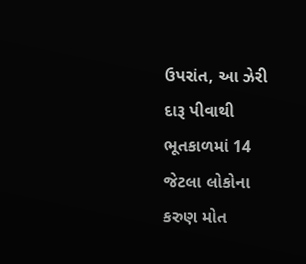ઉપરાંત, આ ઝેરી દારૂ પીવાથી ભૂતકાળમાં 14 જેટલા લોકોના કરુણ મોત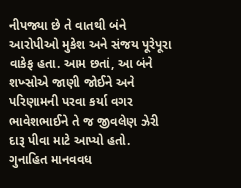નીપજ્યા છે તે વાતથી બંને આરોપીઓ મુકેશ અને સંજય પૂરેપૂરા વાકેફ હતા. આમ છતાં, આ બંને શખ્સોએ જાણી જોઈને અને પરિણામની પરવા કર્યા વગર ભાવેશભાઈને તે જ જીવલેણ ઝેરી દારૂ પીવા માટે આપ્યો હતો.
ગુનાહિત માનવવધ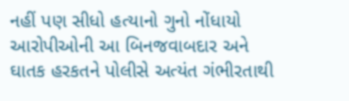નહીં પણ સીધો હત્યાનો ગુનો નોંધાયો
આરોપીઓની આ બિનજવાબદાર અને ઘાતક હરકતને પોલીસે અત્યંત ગંભીરતાથી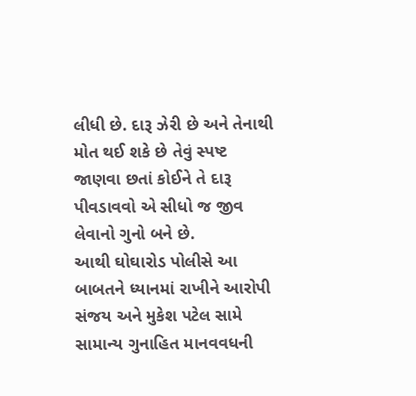લીધી છે. દારૂ ઝેરી છે અને તેનાથી મોત થઈ શકે છે તેવું સ્પષ્ટ જાણવા છતાં કોઈને તે દારૂ પીવડાવવો એ સીધો જ જીવ લેવાનો ગુનો બને છે.
આથી ઘોઘારોડ પોલીસે આ બાબતને ધ્યાનમાં રાખીને આરોપી સંજય અને મુકેશ પટેલ સામે સામાન્ય ગુનાહિત માનવવધની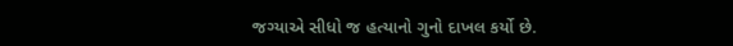જગ્યાએ સીધો જ હત્યાનો ગુનો દાખલ કર્યો છે.